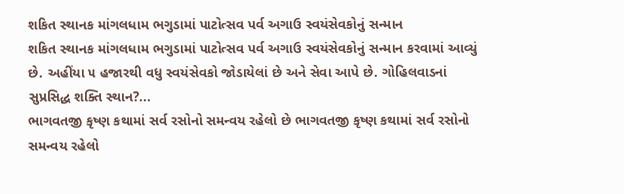શકિત સ્થાનક માંગલધામ ભગુડામાં પાટોત્સવ પર્વ અગાઉ સ્વયંસેવકોનું સન્માન
શકિત સ્થાનક માંગલધામ ભગુડામાં પાટોત્સવ પર્વ અગાઉ સ્વયંસેવકોનું સન્માન કરવામાં આવ્યું છે. અહીંયા ૫ હજારથી વધુ સ્વયંસેવકો જોડાયેલાં છે અને સેવા આપે છે. ગોહિલવાડનાં સુપ્રસિદ્ધ શક્તિ સ્થાન?...
ભાગવતજી કૃષ્ણ કથામાં સર્વ રસોનો સમન્વય રહેલો છે ભાગવતજી કૃષ્ણ કથામાં સર્વ રસોનો સમન્વય રહેલો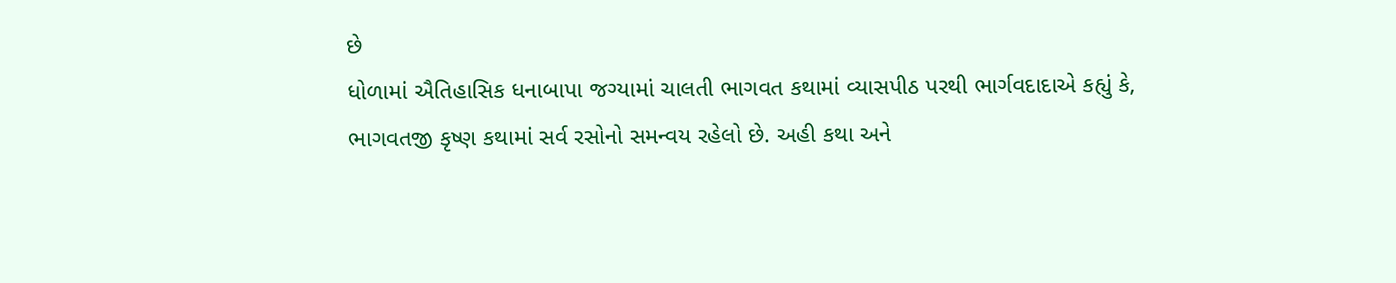છે
ધોળામાં ઐતિહાસિક ધનાબાપા જગ્યામાં ચાલતી ભાગવત કથામાં વ્યાસપીઠ પરથી ભાર્ગવદાદાએ કહ્યું કે, ભાગવતજી કૃષ્ણ કથામાં સર્વ રસોનો સમન્વય રહેલો છે. અહી કથા અને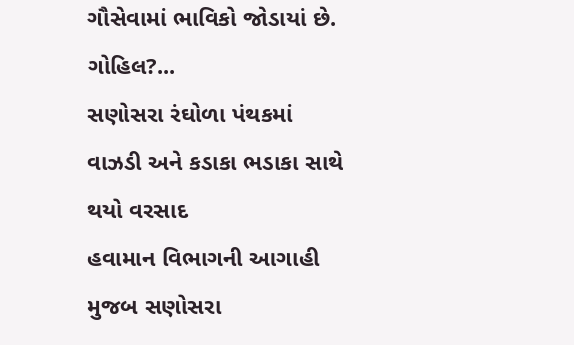ગૌસેવામાં ભાવિકો જોડાયાં છે. ગોહિલ?...
સણોસરા રંઘોળા પંથકમાં વાઝડી અને કડાકા ભડાકા સાથે થયો વરસાદ
હવામાન વિભાગની આગાહી મુજબ સણોસરા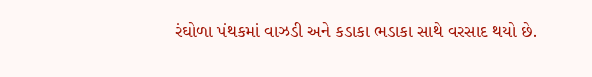રંઘોળા પંથકમાં વાઝડી અને કડાકા ભડાકા સાથે વરસાદ થયો છે.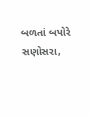બળતાં બપોરે સણોસરા,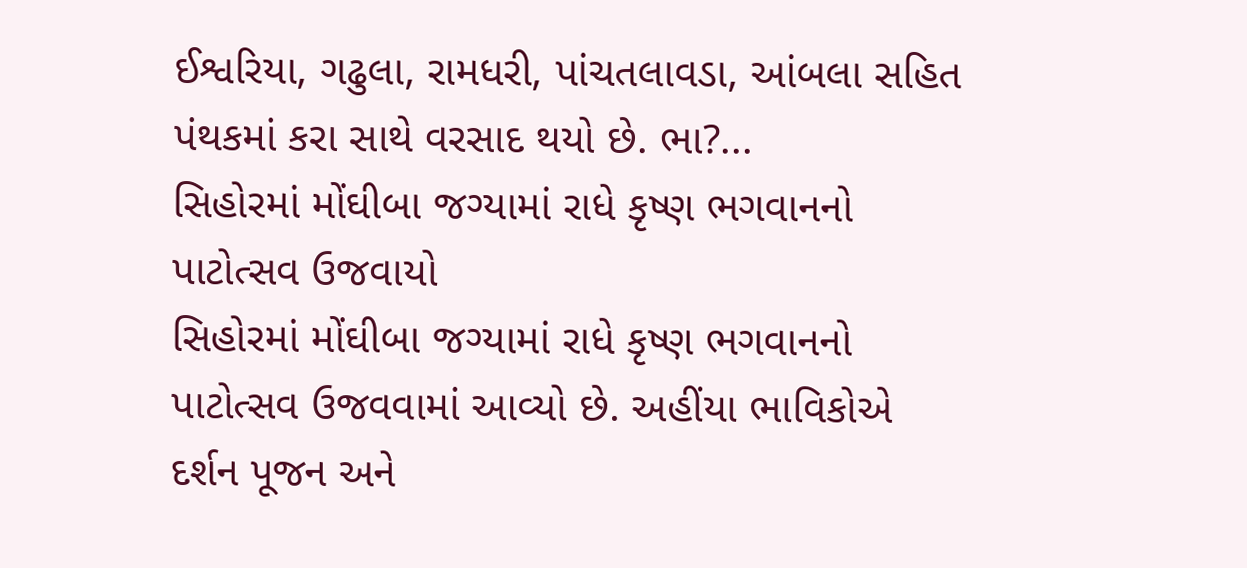ઈશ્વરિયા, ગઢુલા, રામધરી, પાંચતલાવડા, આંબલા સહિત પંથકમાં કરા સાથે વરસાદ થયો છે. ભા?...
સિહોરમાં મોંઘીબા જગ્યામાં રાધે કૃષ્ણ ભગવાનનો પાટોત્સવ ઉજવાયો
સિહોરમાં મોંઘીબા જગ્યામાં રાધે કૃષ્ણ ભગવાનનો પાટોત્સવ ઉજવવામાં આવ્યો છે. અહીંયા ભાવિકોએ દર્શન પૂજન અને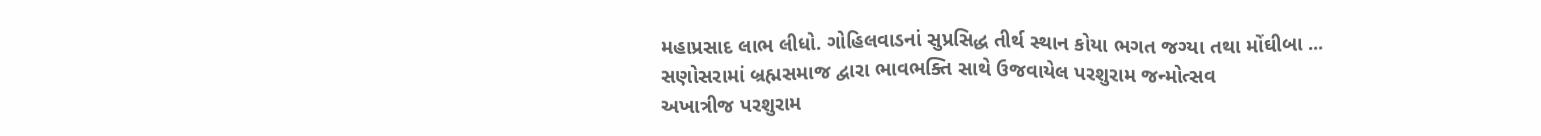મહાપ્રસાદ લાભ લીધો. ગોહિલવાડનાં સુપ્રસિદ્ધ તીર્થ સ્થાન કોયા ભગત જગ્યા તથા મોંઘીબા ...
સણોસરામાં બ્રહ્મસમાજ દ્વારા ભાવભક્તિ સાથે ઉજવાયેલ પરશુરામ જન્મોત્સવ
અખાત્રીજ પરશુરામ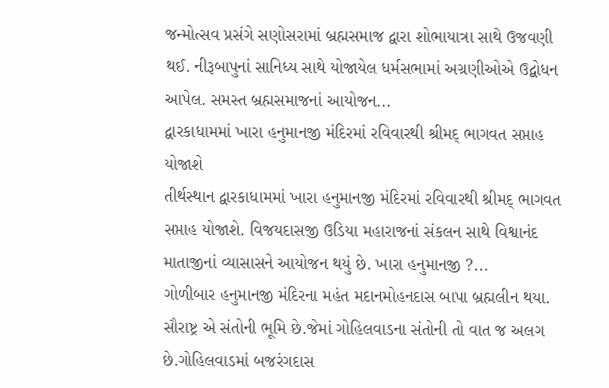જન્મોત્સવ પ્રસંગે સણોસરામાં બ્રહ્મસમાજ દ્વારા શોભાયાત્રા સાથે ઉજવણી થઈ. નીરૂબાપુનાં સાનિધ્ય સાથે યોજાયેલ ધર્મસભામાં અગ્રણીઓએ ઉદ્બોધન આપેલ. સમસ્ત બ્રહ્મસમાજનાં આયોજન...
દ્વારકાધામમાં ખારા હનુમાનજી મંદિરમાં રવિવારથી શ્રીમદ્ ભાગવત સપ્તાહ યોજાશે
તીર્થસ્થાન દ્વારકાધામમાં ખારા હનુમાનજી મંદિરમાં રવિવારથી શ્રીમદ્ ભાગવત સપ્તાહ યોજાશે. વિજયદાસજી ઉડિયા મહારાજનાં સંકલન સાથે વિશ્વાનંદ માતાજીનાં વ્યાસાસને આયોજન થયું છે. ખારા હનુમાનજી ?...
ગોળીબાર હનુમાનજી મંદિરના મહંત મદાનમોહનદાસ બાપા બ્રહ્મલીન થયા.
સૌરાષ્ટ્ર એ સંતોની ભૂમિ છે.જેમાં ગોહિલવાડના સંતોની તો વાત જ અલગ છે.ગોહિલવાડમાં બજરંગદાસ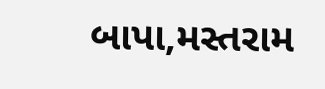બાપા,મસ્તરામ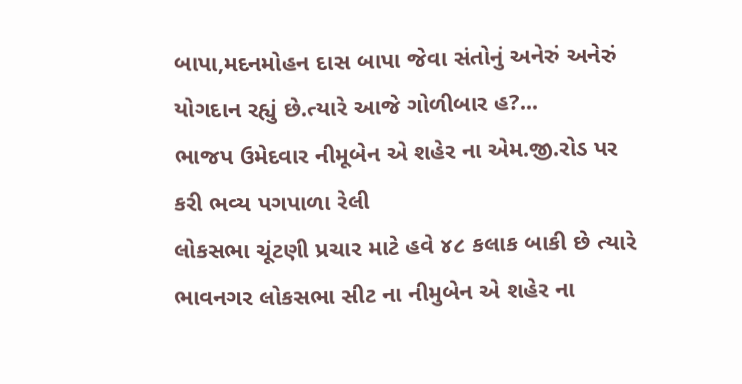બાપા,મદનમોહન દાસ બાપા જેવા સંતોનું અનેરું અનેરું યોગદાન રહ્યું છે.ત્યારે આજે ગોળીબાર હ?...
ભાજપ ઉમેદવાર નીમૂબેન એ શહેર ના એમ.જી.રોડ પર કરી ભવ્ય પગપાળા રેલી
લોકસભા ચૂંટણી પ્રચાર માટે હવે ૪૮ કલાક બાકી છે ત્યારે ભાવનગર લોકસભા સીટ ના નીમુબેન એ શહેર ના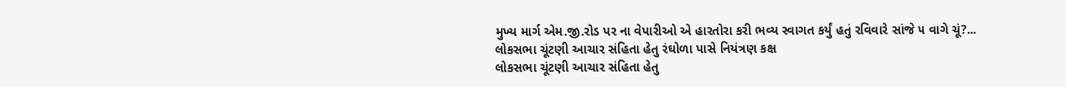મુખ્ય માર્ગ એમ.જી.રોડ પર ના વેપારીઓ એ હારતોરા કરી ભવ્ય સ્વાગત કર્યું હતું રવિવારે સાંજે ૫ વાગે ચૂં?...
લોકસભા ચૂંટણી આચાર સંહિતા હેતુ રંઘોળા પાસે નિયંત્રણ કક્ષ
લોકસભા ચૂંટણી આચાર સંહિતા હેતુ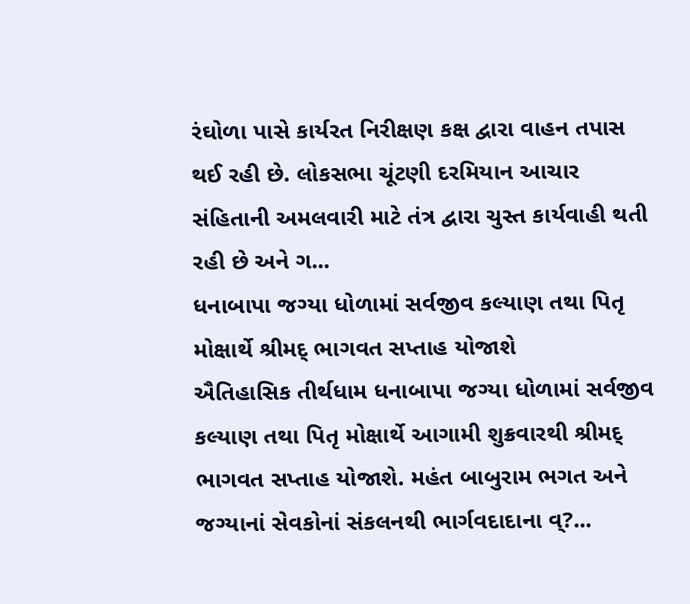રંઘોળા પાસે કાર્યરત નિરીક્ષણ કક્ષ દ્વારા વાહન તપાસ થઈ રહી છે. લોકસભા ચૂંટણી દરમિયાન આચાર સંહિતાની અમલવારી માટે તંત્ર દ્વારા ચુસ્ત કાર્યવાહી થતી રહી છે અને ગ...
ધનાબાપા જગ્યા ધોળામાં સર્વજીવ કલ્યાણ તથા પિતૃ મોક્ષાર્થે શ્રીમદ્ ભાગવત સપ્તાહ યોજાશે
ઐતિહાસિક તીર્થધામ ધનાબાપા જગ્યા ધોળામાં સર્વજીવ કલ્યાણ તથા પિતૃ મોક્ષાર્થે આગામી શુક્રવારથી શ્રીમદ્ ભાગવત સપ્તાહ યોજાશે. મહંત બાબુરામ ભગત અને જગ્યાનાં સેવકોનાં સંકલનથી ભાર્ગવદાદાના વ્?...